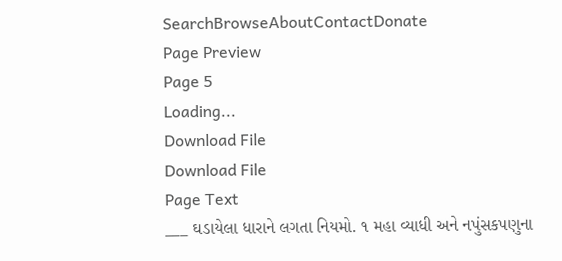SearchBrowseAboutContactDonate
Page Preview
Page 5
Loading...
Download File
Download File
Page Text
___ ઘડાયેલા ધારાને લગતા નિયમો. ૧ મહા વ્યાધી અને નપુંસકપણુના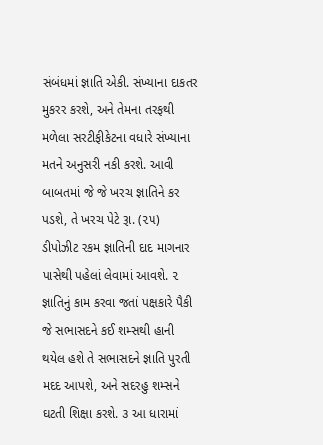સંબંધમાં જ્ઞાતિ એકી. સંખ્યાના દાકતર મુકરર કરશે, અને તેમના તરફથી મળેલા સરટીફીકેટના વધારે સંખ્યાના મતને અનુસરી નકી કરશે. આવી બાબતમાં જે જે ખરચ જ્ઞાતિને કર પડશે, તે ખરચ પેટે રૂા. (૨૫) ડીપોઝીટ રકમ જ્ઞાતિની દાદ માગનાર પાસેથી પહેલાં લેવામાં આવશે. ૨ જ્ઞાતિનું કામ કરવા જતાં પક્ષકારે પૈકી જે સભાસદને કઈ શમ્સથી હાની થયેલ હશે તે સભાસદને જ્ઞાતિ પુરતી મદદ આપશે, અને સદરહુ શમ્સને ઘટતી શિક્ષા કરશે. ૩ આ ધારામાં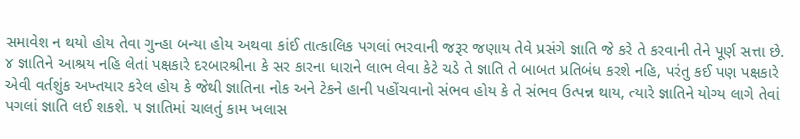સમાવેશ ન થયો હોય તેવા ગુન્હા બન્યા હોય અથવા કાંઈ તાત્કાલિક પગલાં ભરવાની જરૂર જણાય તેવે પ્રસંગે જ્ઞાતિ જે કરે તે કરવાની તેને પૂર્ણ સત્તા છે. ૪ જ્ઞાતિને આશ્રય નહિ લેતાં પક્ષકારે દરબારશ્રીના કે સર કારના ધારાને લાભ લેવા કેટે ચડે તે જ્ઞાતિ તે બાબત પ્રતિબંધ કરશે નહિ, પરંતુ કઈ પણ પક્ષકારે એવી વર્તશુંક અખ્તયાર કરેલ હોય કે જેથી જ્ઞાતિના નોક અને ટેકને હાની પહોંચવાનો સંભવ હોય કે તે સંભવ ઉત્પન્ન થાય, ત્યારે જ્ઞાતિને યોગ્ય લાગે તેવાં પગલાં જ્ઞાતિ લઈ શકશે. ૫ જ્ઞાતિમાં ચાલતું કામ ખલાસ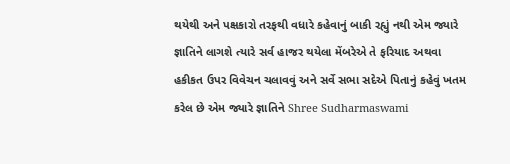થયેથી અને પક્ષકારો તરફથી વધારે કહેવાનું બાકી રહ્યું નથી એમ જ્યારે જ્ઞાતિને લાગશે ત્યારે સર્વ હાજર થયેલા મેંબરેએ તે ફરિયાદ અથવા હકીકત ઉપર વિવેચન ચલાવવું અને સર્વે સભા સદેએ પિતાનું કહેવું ખતમ કરેલ છે એમ જ્યારે જ્ઞાતિને Shree Sudharmaswami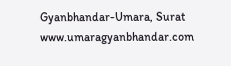Gyanbhandar-Umara, Surat www.umaragyanbhandar.com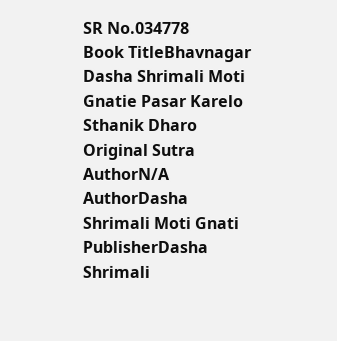SR No.034778
Book TitleBhavnagar Dasha Shrimali Moti Gnatie Pasar Karelo Sthanik Dharo
Original Sutra AuthorN/A
AuthorDasha Shrimali Moti Gnati
PublisherDasha Shrimali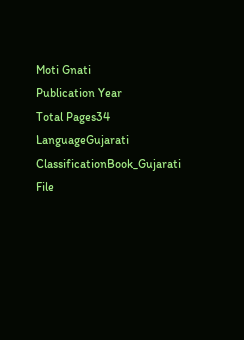Moti Gnati
Publication Year
Total Pages34
LanguageGujarati
ClassificationBook_Gujarati
File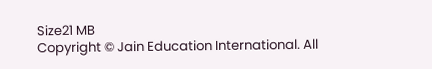Size21 MB
Copyright © Jain Education International. All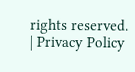rights reserved. | Privacy Policy